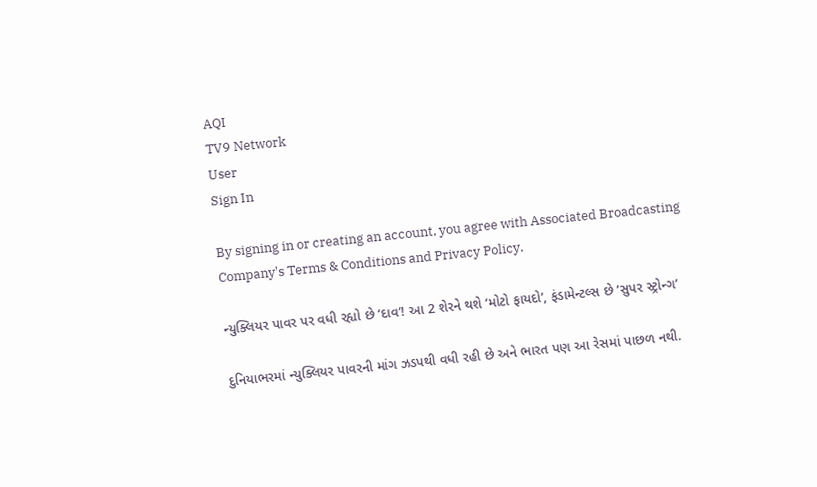AQI
TV9 Network
User
Sign In

By signing in or creating an account, you agree with Associated Broadcasting Company's Terms & Conditions and Privacy Policy.

ન્યુક્લિયર પાવર પર વધી રહ્યો છે ‘દાવ’! આ 2 શેરને થશે ‘મોટો ફાયદો’, ફંડામેન્ટલ્સ છે ‘સુપર સ્ટ્રોન્ગ’

દુનિયાભરમાં ન્યુક્લિયર પાવરની માંગ ઝડપથી વધી રહી છે અને ભારત પણ આ રેસમાં પાછળ નથી.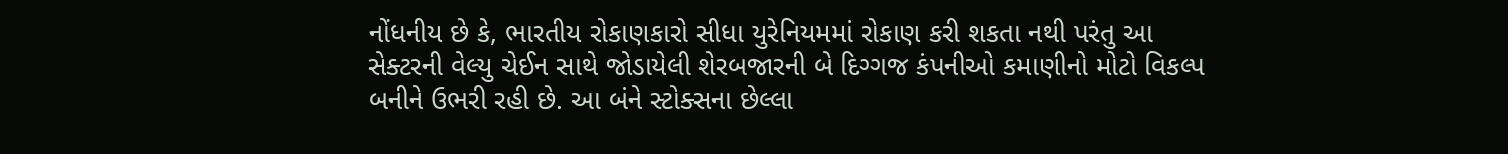નોંધનીય છે કે, ભારતીય રોકાણકારો સીધા યુરેનિયમમાં રોકાણ કરી શકતા નથી પરંતુ આ સેક્ટરની વેલ્યુ ચેઈન સાથે જોડાયેલી શેરબજારની બે દિગ્ગજ કંપનીઓ કમાણીનો મોટો વિકલ્પ બનીને ઉભરી રહી છે. આ બંને સ્ટોક્સના છેલ્લા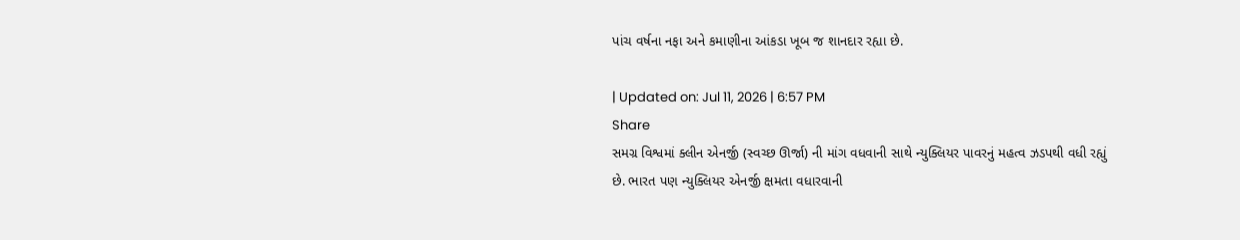પાંચ વર્ષના નફા અને કમાણીના આંકડા ખૂબ જ શાનદાર રહ્યા છે.

| Updated on: Jul 11, 2026 | 6:57 PM
Share
સમગ્ર વિશ્વમાં ક્લીન એનર્જી (સ્વચ્છ ઊર્જા) ની માંગ વધવાની સાથે ન્યુક્લિયર પાવરનું મહત્વ ઝડપથી વધી રહ્યું છે. ભારત પણ ન્યુક્લિયર એનર્જી ક્ષમતા વધારવાની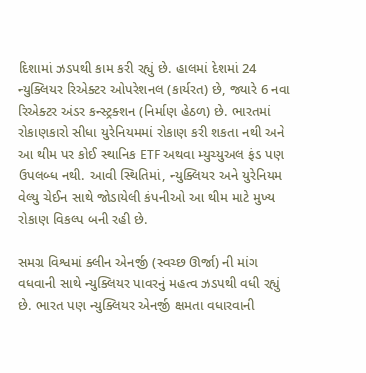દિશામાં ઝડપથી કામ કરી રહ્યું છે. હાલમાં દેશમાં 24 ન્યુક્લિયર રિએક્ટર ઓપરેશનલ (કાર્યરત) છે, જ્યારે 6 નવા રિએક્ટર અંડર કન્સ્ટ્રક્શન (નિર્માણ હેઠળ) છે. ભારતમાં રોકાણકારો સીધા યુરેનિયમમાં રોકાણ કરી શકતા નથી અને આ થીમ પર કોઈ સ્થાનિક ETF અથવા મ્યુચ્યુઅલ ફંડ પણ ઉપલબ્ધ નથી. આવી સ્થિતિમાં, ન્યુક્લિયર અને યુરેનિયમ વેલ્યુ ચેઈન સાથે જોડાયેલી કંપનીઓ આ થીમ માટે મુખ્ય રોકાણ વિકલ્પ બની રહી છે.

સમગ્ર વિશ્વમાં ક્લીન એનર્જી (સ્વચ્છ ઊર્જા) ની માંગ વધવાની સાથે ન્યુક્લિયર પાવરનું મહત્વ ઝડપથી વધી રહ્યું છે. ભારત પણ ન્યુક્લિયર એનર્જી ક્ષમતા વધારવાની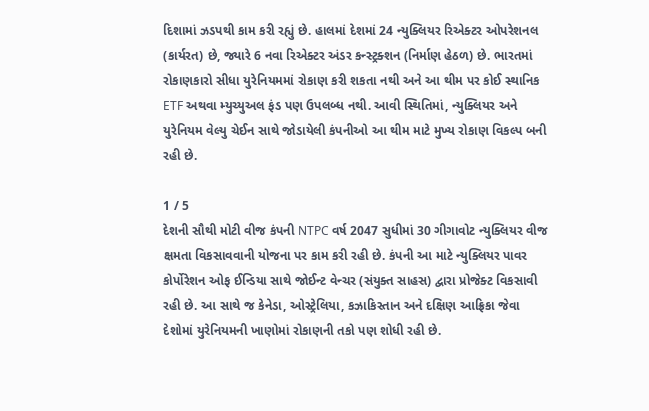દિશામાં ઝડપથી કામ કરી રહ્યું છે. હાલમાં દેશમાં 24 ન્યુક્લિયર રિએક્ટર ઓપરેશનલ (કાર્યરત) છે, જ્યારે 6 નવા રિએક્ટર અંડર કન્સ્ટ્રક્શન (નિર્માણ હેઠળ) છે. ભારતમાં રોકાણકારો સીધા યુરેનિયમમાં રોકાણ કરી શકતા નથી અને આ થીમ પર કોઈ સ્થાનિક ETF અથવા મ્યુચ્યુઅલ ફંડ પણ ઉપલબ્ધ નથી. આવી સ્થિતિમાં, ન્યુક્લિયર અને યુરેનિયમ વેલ્યુ ચેઈન સાથે જોડાયેલી કંપનીઓ આ થીમ માટે મુખ્ય રોકાણ વિકલ્પ બની રહી છે.

1 / 5
દેશની સૌથી મોટી વીજ કંપની NTPC વર્ષ 2047 સુધીમાં 30 ગીગાવોટ ન્યુક્લિયર વીજ ક્ષમતા વિકસાવવાની યોજના પર કામ કરી રહી છે. કંપની આ માટે ન્યુક્લિયર પાવર કોર્પોરેશન ઓફ ઈન્ડિયા સાથે જોઈન્ટ વેન્ચર (સંયુક્ત સાહસ) દ્વારા પ્રોજેક્ટ વિકસાવી રહી છે. આ સાથે જ કેનેડા, ઓસ્ટ્રેલિયા, કઝાકિસ્તાન અને દક્ષિણ આફ્રિકા જેવા દેશોમાં યુરેનિયમની ખાણોમાં રોકાણની તકો પણ શોધી રહી છે.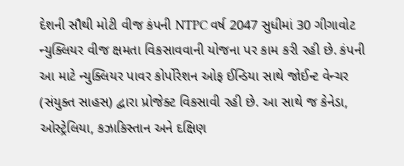દેશની સૌથી મોટી વીજ કંપની NTPC વર્ષ 2047 સુધીમાં 30 ગીગાવોટ ન્યુક્લિયર વીજ ક્ષમતા વિકસાવવાની યોજના પર કામ કરી રહી છે. કંપની આ માટે ન્યુક્લિયર પાવર કોર્પોરેશન ઓફ ઈન્ડિયા સાથે જોઈન્ટ વેન્ચર (સંયુક્ત સાહસ) દ્વારા પ્રોજેક્ટ વિકસાવી રહી છે. આ સાથે જ કેનેડા, ઓસ્ટ્રેલિયા, કઝાકિસ્તાન અને દક્ષિણ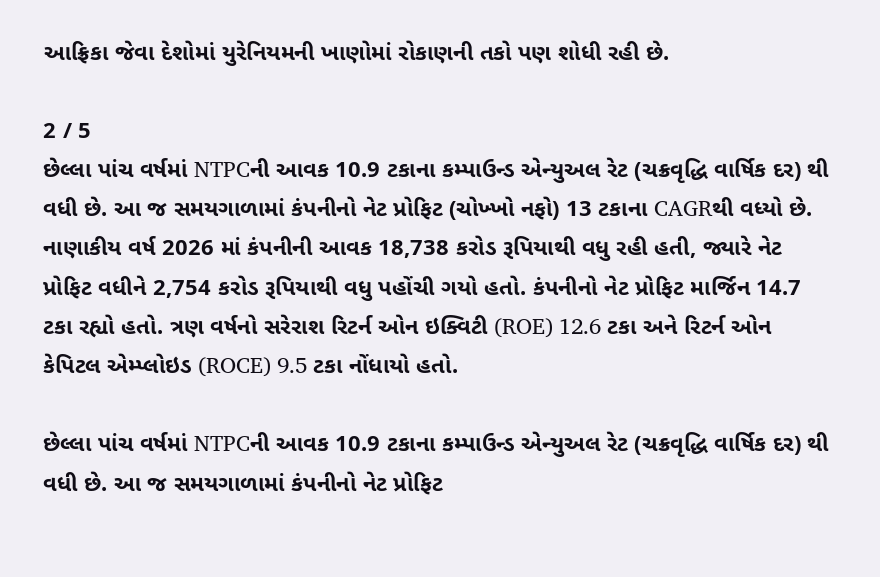આફ્રિકા જેવા દેશોમાં યુરેનિયમની ખાણોમાં રોકાણની તકો પણ શોધી રહી છે.

2 / 5
છેલ્લા પાંચ વર્ષમાં NTPCની આવક 10.9 ટકાના કમ્પાઉન્ડ એન્યુઅલ રેટ (ચક્રવૃદ્ધિ વાર્ષિક દર) થી વધી છે. આ જ સમયગાળામાં કંપનીનો નેટ પ્રોફિટ (ચોખ્ખો નફો) 13 ટકાના CAGRથી વધ્યો છે. નાણાકીય વર્ષ 2026 માં કંપનીની આવક 18,738 કરોડ રૂપિયાથી વધુ રહી હતી, જ્યારે નેટ પ્રોફિટ વધીને 2,754 કરોડ રૂપિયાથી વધુ પહોંચી ગયો હતો. કંપનીનો નેટ પ્રોફિટ માર્જિન 14.7 ટકા રહ્યો હતો. ત્રણ વર્ષનો સરેરાશ રિટર્ન ઓન ઇક્વિટી (ROE) 12.6 ટકા અને રિટર્ન ઓન કેપિટલ એમ્પ્લોઇડ (ROCE) 9.5 ટકા નોંધાયો હતો.

છેલ્લા પાંચ વર્ષમાં NTPCની આવક 10.9 ટકાના કમ્પાઉન્ડ એન્યુઅલ રેટ (ચક્રવૃદ્ધિ વાર્ષિક દર) થી વધી છે. આ જ સમયગાળામાં કંપનીનો નેટ પ્રોફિટ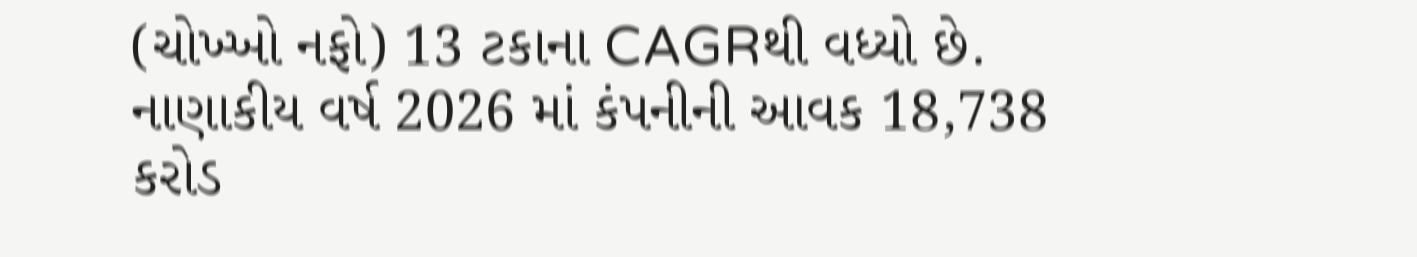(ચોખ્ખો નફો) 13 ટકાના CAGRથી વધ્યો છે. નાણાકીય વર્ષ 2026 માં કંપનીની આવક 18,738 કરોડ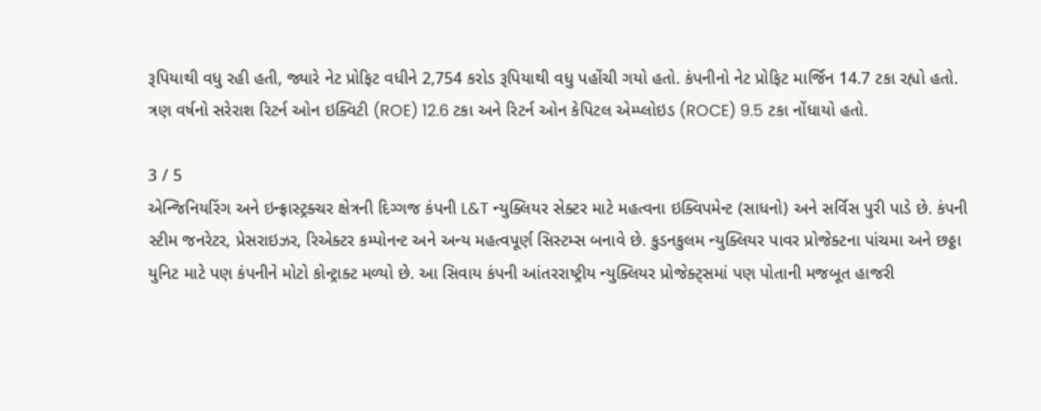રૂપિયાથી વધુ રહી હતી, જ્યારે નેટ પ્રોફિટ વધીને 2,754 કરોડ રૂપિયાથી વધુ પહોંચી ગયો હતો. કંપનીનો નેટ પ્રોફિટ માર્જિન 14.7 ટકા રહ્યો હતો. ત્રણ વર્ષનો સરેરાશ રિટર્ન ઓન ઇક્વિટી (ROE) 12.6 ટકા અને રિટર્ન ઓન કેપિટલ એમ્પ્લોઇડ (ROCE) 9.5 ટકા નોંધાયો હતો.

3 / 5
એન્જિનિયરિંગ અને ઇન્ફ્રાસ્ટ્રક્ચર ક્ષેત્રની દિગ્ગજ કંપની L&T ન્યુક્લિયર સેક્ટર માટે મહત્વના ઇક્વિપમેન્ટ (સાધનો) અને સર્વિસ પુરી પાડે છે. કંપની સ્ટીમ જનરેટર, પ્રેસરાઇઝર, રિએક્ટર કમ્પોનન્ટ અને અન્ય મહત્વપૂર્ણ સિસ્ટમ્સ બનાવે છે. કુડનકુલમ ન્યુક્લિયર પાવર પ્રોજેક્ટના પાંચમા અને છઠ્ઠા યુનિટ માટે પણ કંપનીને મોટો કોન્ટ્રાક્ટ મળ્યો છે. આ સિવાય કંપની આંતરરાષ્ટ્રીય ન્યુક્લિયર પ્રોજેક્ટ્સમાં પણ પોતાની મજબૂત હાજરી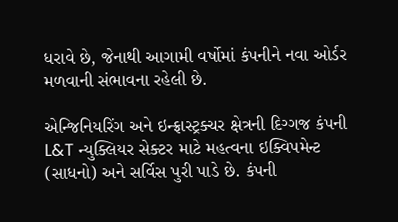ધરાવે છે, જેનાથી આગામી વર્ષોમાં કંપનીને નવા ઓર્ડર મળવાની સંભાવના રહેલી છે.

એન્જિનિયરિંગ અને ઇન્ફ્રાસ્ટ્રક્ચર ક્ષેત્રની દિગ્ગજ કંપની L&T ન્યુક્લિયર સેક્ટર માટે મહત્વના ઇક્વિપમેન્ટ (સાધનો) અને સર્વિસ પુરી પાડે છે. કંપની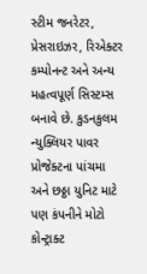સ્ટીમ જનરેટર, પ્રેસરાઇઝર, રિએક્ટર કમ્પોનન્ટ અને અન્ય મહત્વપૂર્ણ સિસ્ટમ્સ બનાવે છે. કુડનકુલમ ન્યુક્લિયર પાવર પ્રોજેક્ટના પાંચમા અને છઠ્ઠા યુનિટ માટે પણ કંપનીને મોટો કોન્ટ્રાક્ટ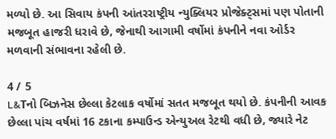મળ્યો છે. આ સિવાય કંપની આંતરરાષ્ટ્રીય ન્યુક્લિયર પ્રોજેક્ટ્સમાં પણ પોતાની મજબૂત હાજરી ધરાવે છે, જેનાથી આગામી વર્ષોમાં કંપનીને નવા ઓર્ડર મળવાની સંભાવના રહેલી છે.

4 / 5
L&Tનો બિઝનેસ છેલ્લા કેટલાક વર્ષોમાં સતત મજબૂત થયો છે. કંપનીની આવક છેલ્લા પાંચ વર્ષમાં 16 ટકાના કમ્પાઉન્ડ એન્યુઅલ રેટથી વધી છે, જ્યારે નેટ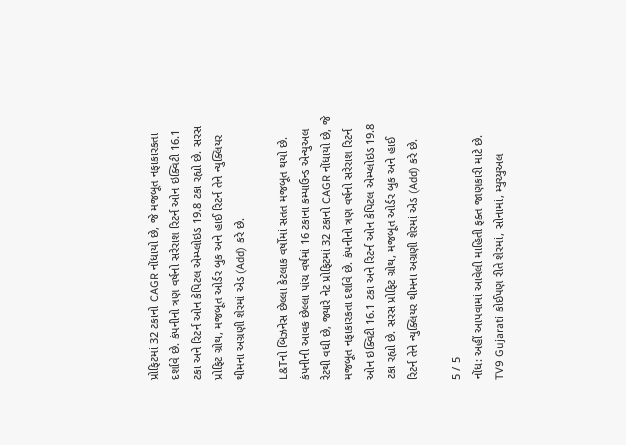પ્રોફિટમાં 32 ટકાનો CAGR નોંધાયો છે, જે મજબૂત નફાકારકતા દર્શાવે છે. કંપનીનો ત્રણ વર્ષનો સરેરાશ રિટર્ન ઓન ઇક્વિટી 16.1 ટકા અને રિટર્ન ઓન કેપિટલ એમ્પ્લોઇડ 19.8 ટકા રહ્યો છે. સરસ પ્રોફિટ ગ્રોથ, મજબૂત ઓર્ડર બુક અને હાઈ રિટર્ન તેને ન્યુક્લિયર થીમના અગ્રણી શેરમાં એડ (Add) કરે છે.

L&Tનો બિઝનેસ છેલ્લા કેટલાક વર્ષોમાં સતત મજબૂત થયો છે. કંપનીની આવક છેલ્લા પાંચ વર્ષમાં 16 ટકાના કમ્પાઉન્ડ એન્યુઅલ રેટથી વધી છે, જ્યારે નેટ પ્રોફિટમાં 32 ટકાનો CAGR નોંધાયો છે, જે મજબૂત નફાકારકતા દર્શાવે છે. કંપનીનો ત્રણ વર્ષનો સરેરાશ રિટર્ન ઓન ઇક્વિટી 16.1 ટકા અને રિટર્ન ઓન કેપિટલ એમ્પ્લોઇડ 19.8 ટકા રહ્યો છે. સરસ પ્રોફિટ ગ્રોથ, મજબૂત ઓર્ડર બુક અને હાઈ રિટર્ન તેને ન્યુક્લિયર થીમના અગ્રણી શેરમાં એડ (Add) કરે છે.

5 / 5
નોંધ: અહીં આપવામાં આવેલી માહિતી ફક્ત જાણકારી માટે છે. TV9 Gujarati કોઈપણ રીતે શેરમાં, સોનામાં, મ્યુચ્યુઅલ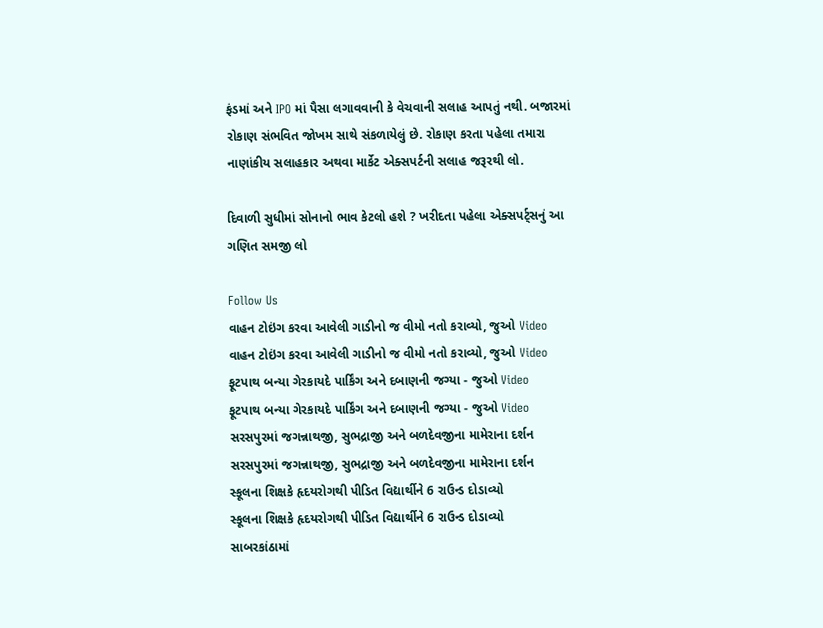ફંડમાં અને IPO માં પૈસા લગાવવાની કે વેચવાની સલાહ આપતું નથી. બજારમાં રોકાણ સંભવિત જોખમ સાથે સંકળાયેલું છે. રોકાણ કરતા પહેલા તમારા નાણાંકીય સલાહકાર અથવા માર્કેટ એક્સપર્ટની સલાહ જરૂરથી લો.

દિવાળી સુધીમાં સોનાનો ભાવ કેટલો હશે ? ખરીદતા પહેલા એક્સપર્ટ્સનું આ ગણિત સમજી લો

Follow Us
વાહન ટોઇંગ કરવા આવેલી ગાડીનો જ વીમો નતો કરાવ્યો, જુઓ Video
વાહન ટોઇંગ કરવા આવેલી ગાડીનો જ વીમો નતો કરાવ્યો, જુઓ Video
ફૂટપાથ બન્યા ગેરકાયદે પાર્કિંગ અને દબાણની જગ્યા - જુઓ Video
ફૂટપાથ બન્યા ગેરકાયદે પાર્કિંગ અને દબાણની જગ્યા - જુઓ Video
સરસપુરમાં જગન્નાથજી, સુભદ્રાજી અને બળદેવજીના મામેરાના દર્શન
સરસપુરમાં જગન્નાથજી, સુભદ્રાજી અને બળદેવજીના મામેરાના દર્શન
સ્કૂલના શિક્ષકે હૃદયરોગથી પીડિત વિદ્યાર્થીને 6 રાઉન્ડ દોડાવ્યો
સ્કૂલના શિક્ષકે હૃદયરોગથી પીડિત વિદ્યાર્થીને 6 રાઉન્ડ દોડાવ્યો
સાબરકાંઠામાં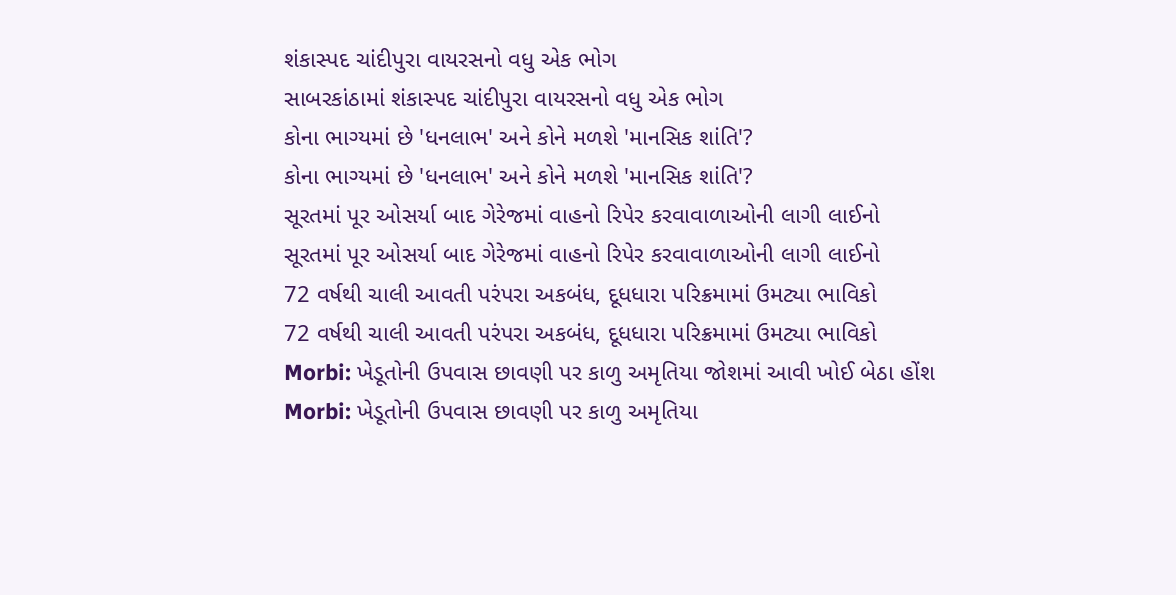શંકાસ્પદ ચાંદીપુરા વાયરસનો વધુ એક ભોગ
સાબરકાંઠામાં શંકાસ્પદ ચાંદીપુરા વાયરસનો વધુ એક ભોગ
કોના ભાગ્યમાં છે 'ધનલાભ' અને કોને મળશે 'માનસિક શાંતિ'?
કોના ભાગ્યમાં છે 'ધનલાભ' અને કોને મળશે 'માનસિક શાંતિ'?
સૂરતમાં પૂર ઓસર્યા બાદ ગેરેજમાં વાહનો રિપેર કરવાવાળાઓની લાગી લાઈનો
સૂરતમાં પૂર ઓસર્યા બાદ ગેરેજમાં વાહનો રિપેર કરવાવાળાઓની લાગી લાઈનો
72 વર્ષથી ચાલી આવતી પરંપરા અકબંધ, દૂધધારા પરિક્રમામાં ઉમટ્યા ભાવિકો
72 વર્ષથી ચાલી આવતી પરંપરા અકબંધ, દૂધધારા પરિક્રમામાં ઉમટ્યા ભાવિકો
Morbi: ખેડૂતોની ઉપવાસ છાવણી પર કાળુ અમૃતિયા જોશમાં આવી ખોઈ બેઠા હોંશ
Morbi: ખેડૂતોની ઉપવાસ છાવણી પર કાળુ અમૃતિયા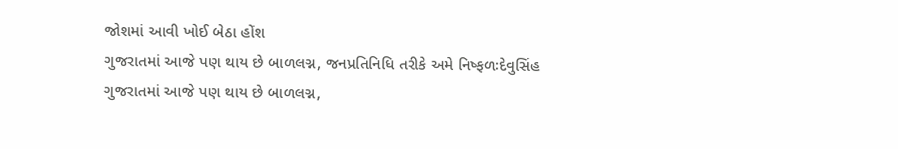જોશમાં આવી ખોઈ બેઠા હોંશ
ગુજરાતમાં આજે પણ થાય છે બાળલગ્ન, જનપ્રતિનિધિ તરીકે અમે નિષ્ફળઃદેવુસિંહ
ગુજરાતમાં આજે પણ થાય છે બાળલગ્ન,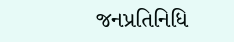જનપ્રતિનિધિ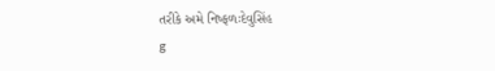તરીકે અમે નિષ્ફળઃદેવુસિંહ
g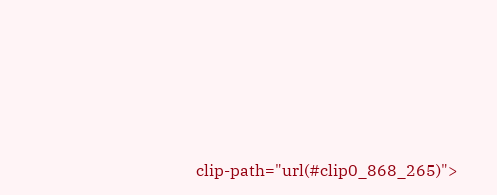clip-path="url(#clip0_868_265)">